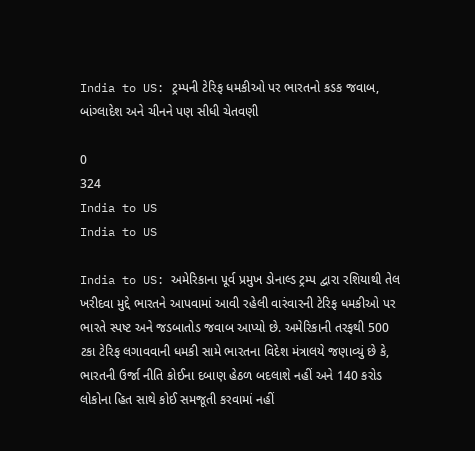India to US: ટ્રમ્પની ટેરિફ ધમકીઓ પર ભારતનો કડક જવાબ, બાંગ્લાદેશ અને ચીનને પણ સીધી ચેતવણી

0
324
India to US
India to US

India to US: અમેરિકાના પૂર્વ પ્રમુખ ડોનાલ્ડ ટ્રમ્પ દ્વારા રશિયાથી તેલ ખરીદવા મુદ્દે ભારતને આપવામાં આવી રહેલી વારંવારની ટેરિફ ધમકીઓ પર ભારતે સ્પષ્ટ અને જડબાતોડ જવાબ આપ્યો છે. અમેરિકાની તરફથી 500 ટકા ટેરિફ લગાવવાની ધમકી સામે ભારતના વિદેશ મંત્રાલયે જણાવ્યું છે કે, ભારતની ઉર્જા નીતિ કોઈના દબાણ હેઠળ બદલાશે નહીં અને 140 કરોડ લોકોના હિત સાથે કોઈ સમજૂતી કરવામાં નહીં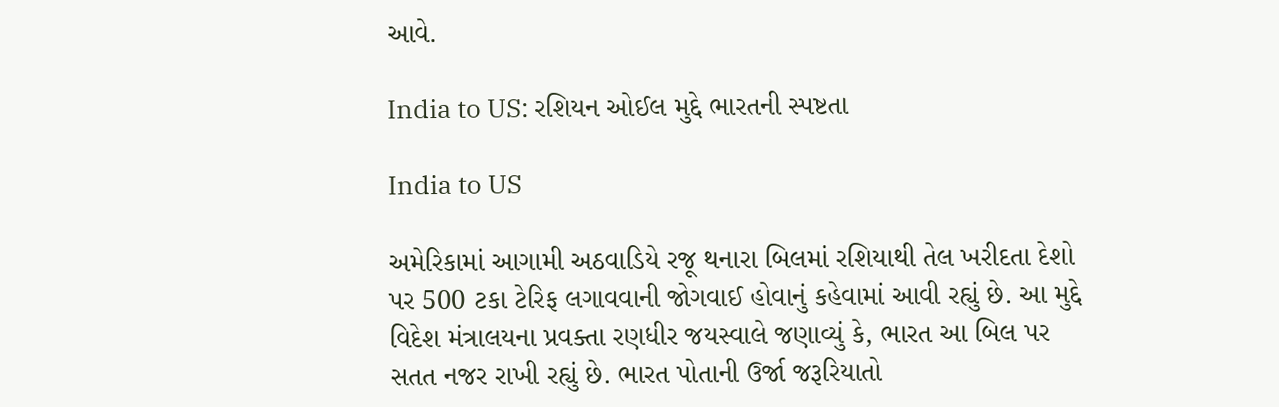આવે.

India to US: રશિયન ઓઈલ મુદ્દે ભારતની સ્પષ્ટતા

India to US

અમેરિકામાં આગામી અઠવાડિયે રજૂ થનારા બિલમાં રશિયાથી તેલ ખરીદતા દેશો પર 500 ટકા ટેરિફ લગાવવાની જોગવાઈ હોવાનું કહેવામાં આવી રહ્યું છે. આ મુદ્દે વિદેશ મંત્રાલયના પ્રવક્તા રણધીર જયસ્વાલે જણાવ્યું કે, ભારત આ બિલ પર સતત નજર રાખી રહ્યું છે. ભારત પોતાની ઉર્જા જરૂરિયાતો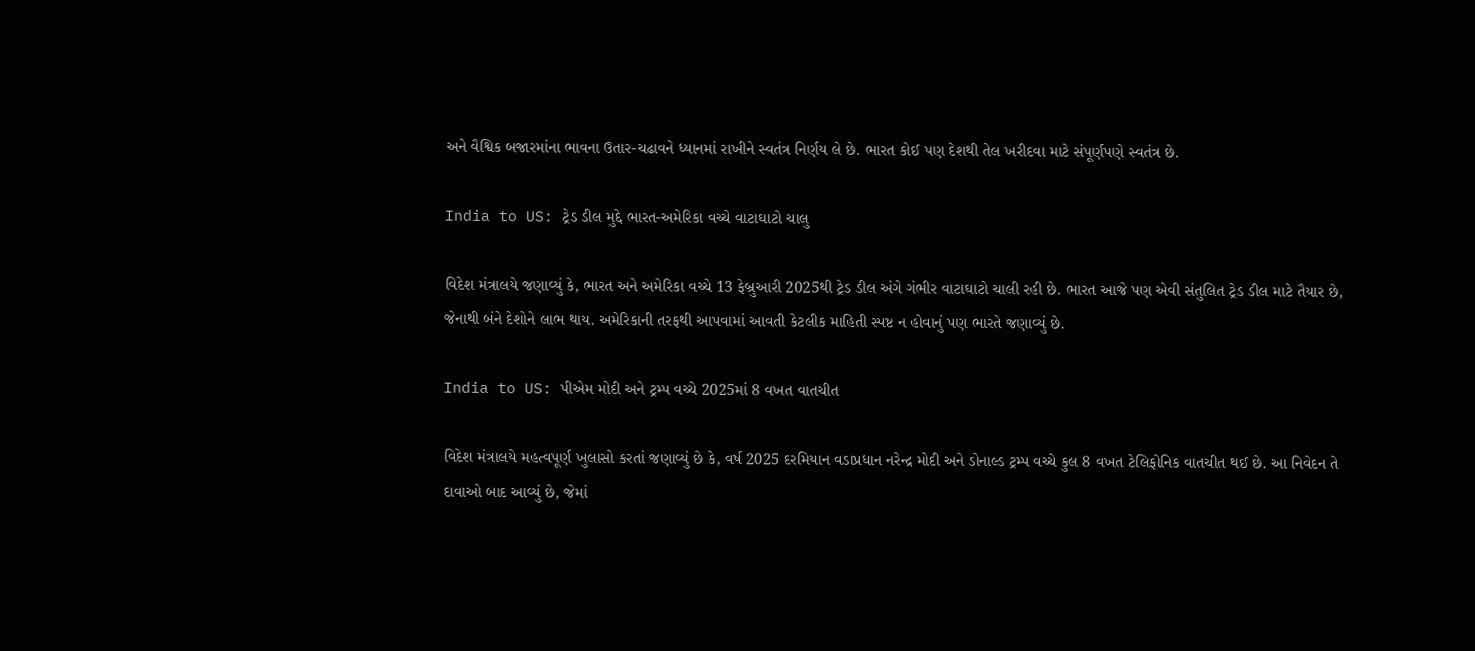અને વૈશ્વિક બજારમાંના ભાવના ઉતાર-ચઢાવને ધ્યાનમાં રાખીને સ્વતંત્ર નિર્ણય લે છે. ભારત કોઈ પણ દેશથી તેલ ખરીદવા માટે સંપૂર્ણપણે સ્વતંત્ર છે.

India to US: ટ્રેડ ડીલ મુદ્દે ભારત-અમેરિકા વચ્ચે વાટાઘાટો ચાલુ

વિદેશ મંત્રાલયે જણાવ્યું કે, ભારત અને અમેરિકા વચ્ચે 13 ફેબ્રુઆરી 2025થી ટ્રેડ ડીલ અંગે ગંભીર વાટાઘાટો ચાલી રહી છે. ભારત આજે પણ એવી સંતુલિત ટ્રેડ ડીલ માટે તૈયાર છે, જેનાથી બંને દેશોને લાભ થાય. અમેરિકાની તરફથી આપવામાં આવતી કેટલીક માહિતી સ્પષ્ટ ન હોવાનું પણ ભારતે જણાવ્યું છે.

India to US: પીએમ મોદી અને ટ્રમ્પ વચ્ચે 2025માં 8 વખત વાતચીત

વિદેશ મંત્રાલયે મહત્વપૂર્ણ ખુલાસો કરતાં જણાવ્યું છે કે, વર્ષ 2025 દરમિયાન વડાપ્રધાન નરેન્દ્ર મોદી અને ડોનાલ્ડ ટ્રમ્પ વચ્ચે કુલ 8 વખત ટેલિફોનિક વાતચીત થઈ છે. આ નિવેદન તે દાવાઓ બાદ આવ્યું છે, જેમાં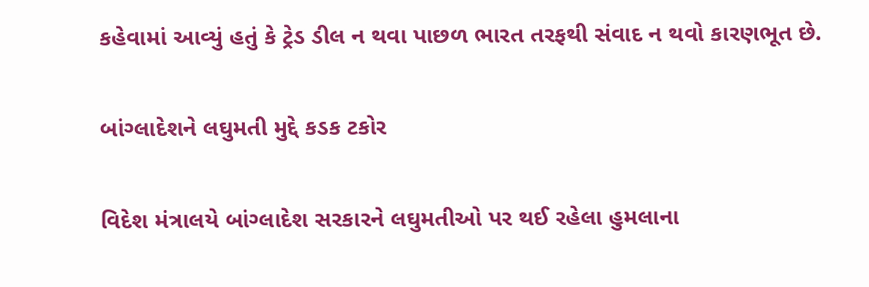કહેવામાં આવ્યું હતું કે ટ્રેડ ડીલ ન થવા પાછળ ભારત તરફથી સંવાદ ન થવો કારણભૂત છે.

બાંગ્લાદેશને લઘુમતી મુદ્દે કડક ટકોર

વિદેશ મંત્રાલયે બાંગ્લાદેશ સરકારને લઘુમતીઓ પર થઈ રહેલા હુમલાના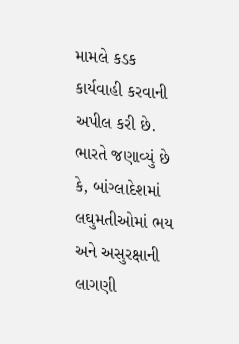મામલે કડક કાર્યવાહી કરવાની અપીલ કરી છે. ભારતે જણાવ્યું છે કે, બાંગ્લાદેશમાં લઘુમતીઓમાં ભય અને અસુરક્ષાની લાગણી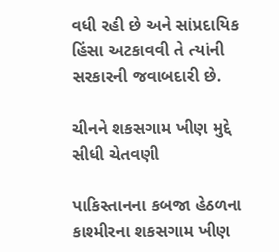વધી રહી છે અને સાંપ્રદાયિક હિંસા અટકાવવી તે ત્યાંની સરકારની જવાબદારી છે.

ચીનને શકસગામ ખીણ મુદ્દે સીધી ચેતવણી

પાકિસ્તાનના કબજા હેઠળના કાશ્મીરના શકસગામ ખીણ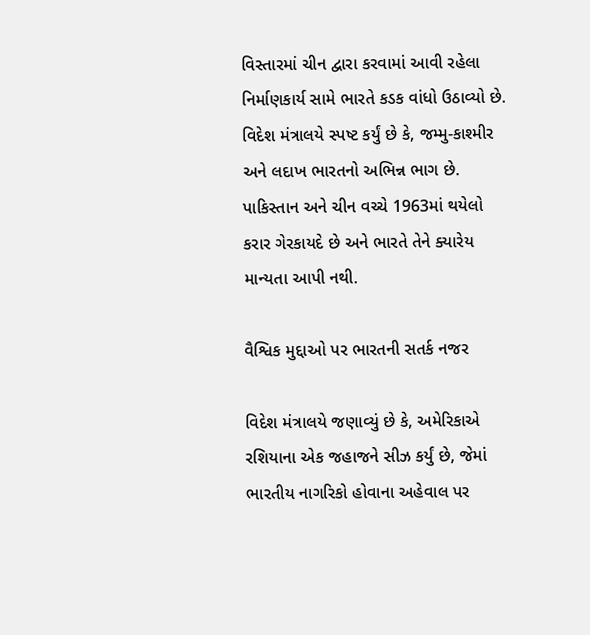વિસ્તારમાં ચીન દ્વારા કરવામાં આવી રહેલા નિર્માણકાર્ય સામે ભારતે કડક વાંધો ઉઠાવ્યો છે. વિદેશ મંત્રાલયે સ્પષ્ટ કર્યું છે કે, જમ્મુ-કાશ્મીર અને લદાખ ભારતનો અભિન્ન ભાગ છે. પાકિસ્તાન અને ચીન વચ્ચે 1963માં થયેલો કરાર ગેરકાયદે છે અને ભારતે તેને ક્યારેય માન્યતા આપી નથી.

વૈશ્વિક મુદ્દાઓ પર ભારતની સતર્ક નજર

વિદેશ મંત્રાલયે જણાવ્યું છે કે, અમેરિકાએ રશિયાના એક જહાજને સીઝ કર્યું છે, જેમાં ભારતીય નાગરિકો હોવાના અહેવાલ પર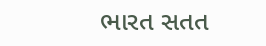ભારત સતત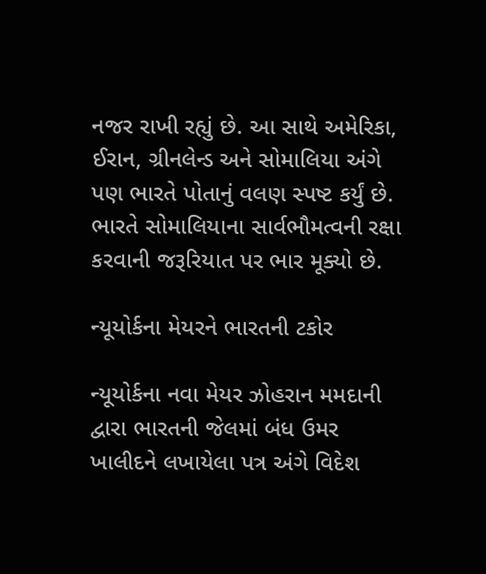નજર રાખી રહ્યું છે. આ સાથે અમેરિકા, ઈરાન, ગ્રીનલેન્ડ અને સોમાલિયા અંગે પણ ભારતે પોતાનું વલણ સ્પષ્ટ કર્યું છે. ભારતે સોમાલિયાના સાર્વભૌમત્વની રક્ષા કરવાની જરૂરિયાત પર ભાર મૂક્યો છે.

ન્યૂયોર્કના મેયરને ભારતની ટકોર

ન્યૂયોર્કના નવા મેયર ઝોહરાન મમદાની દ્વારા ભારતની જેલમાં બંધ ઉમર ખાલીદને લખાયેલા પત્ર અંગે વિદેશ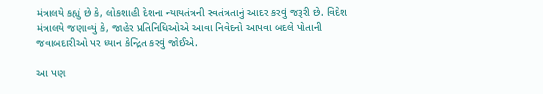મંત્રાલયે કહ્યું છે કે, લોકશાહી દેશના ન્યાયતંત્રની સ્વતંત્રતાનું આદર કરવું જરૂરી છે. વિદેશ મંત્રાલયે જણાવ્યું કે, જાહેર પ્રતિનિધિઓએ આવા નિવેદનો આપવા બદલે પોતાની જવાબદારીઓ પર ધ્યાન કેન્દ્રિત કરવું જોઈએ.

આ પણ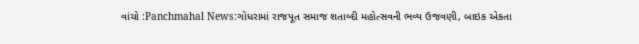વાંચો :Panchmahal News:ગોધરામાં રાજપૂત સમાજ શતાબ્દી મહોત્સવની ભવ્ય ઉજવણી, બાઇક એકતા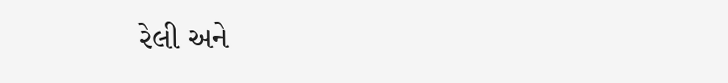રેલી અને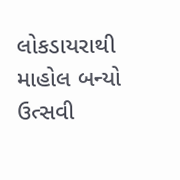લોકડાયરાથી માહોલ બન્યો ઉત્સવી